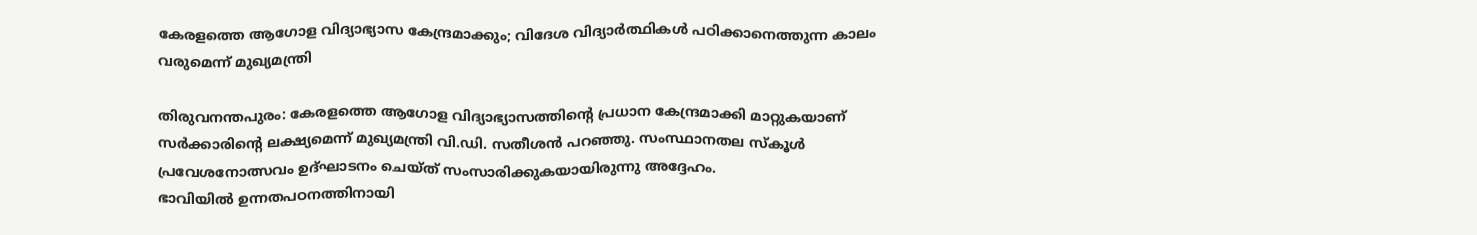കേരളത്തെ ആഗോള വിദ്യാഭ്യാസ കേന്ദ്രമാക്കും; വിദേശ വിദ്യാർത്ഥികൾ പഠിക്കാനെത്തുന്ന കാലം വരുമെന്ന് മുഖ്യമന്ത്രി

തിരുവനന്തപുരം: കേരളത്തെ ആഗോള വിദ്യാഭ്യാസത്തിന്റെ പ്രധാന കേന്ദ്രമാക്കി മാറ്റുകയാണ് സർക്കാരിന്റെ ലക്ഷ്യമെന്ന് മുഖ്യമന്ത്രി വി.ഡി. സതീശൻ പറഞ്ഞു. സംസ്ഥാനതല സ്കൂൾ പ്രവേശനോത്സവം ഉദ്ഘാടനം ചെയ്ത് സംസാരിക്കുകയായിരുന്നു അദ്ദേഹം.
ഭാവിയിൽ ഉന്നതപഠനത്തിനായി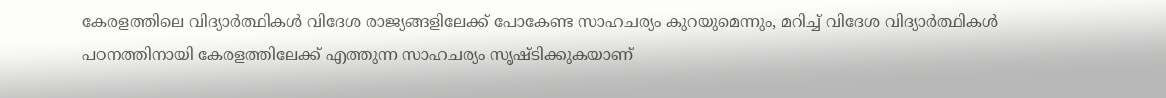കേരളത്തിലെ വിദ്യാർത്ഥികൾ വിദേശ രാജ്യങ്ങളിലേക്ക് പോകേണ്ട സാഹചര്യം കുറയുമെന്നും, മറിച്ച് വിദേശ വിദ്യാർത്ഥികൾ പഠനത്തിനായി കേരളത്തിലേക്ക് എത്തുന്ന സാഹചര്യം സൃഷ്ടിക്കുകയാണ്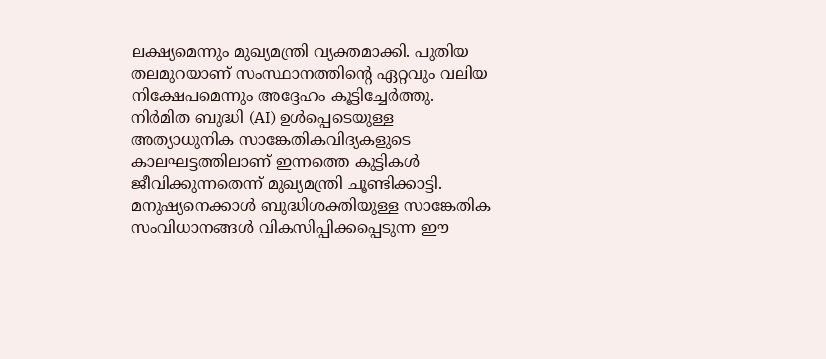ലക്ഷ്യമെന്നും മുഖ്യമന്ത്രി വ്യക്തമാക്കി. പുതിയ തലമുറയാണ് സംസ്ഥാനത്തിന്റെ ഏറ്റവും വലിയ നിക്ഷേപമെന്നും അദ്ദേഹം കൂട്ടിച്ചേർത്തു.
നിർമിത ബുദ്ധി (AI) ഉൾപ്പെടെയുള്ള അത്യാധുനിക സാങ്കേതികവിദ്യകളുടെ കാലഘട്ടത്തിലാണ് ഇന്നത്തെ കുട്ടികൾ ജീവിക്കുന്നതെന്ന് മുഖ്യമന്ത്രി ചൂണ്ടിക്കാട്ടി. മനുഷ്യനെക്കാൾ ബുദ്ധിശക്തിയുള്ള സാങ്കേതിക സംവിധാനങ്ങൾ വികസിപ്പിക്കപ്പെടുന്ന ഈ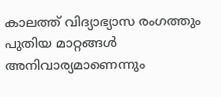കാലത്ത് വിദ്യാഭ്യാസ രംഗത്തും പുതിയ മാറ്റങ്ങൾ അനിവാര്യമാണെന്നും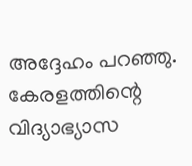അദ്ദേഹം പറഞ്ഞു.
കേരളത്തിന്റെ വിദ്യാഭ്യാസ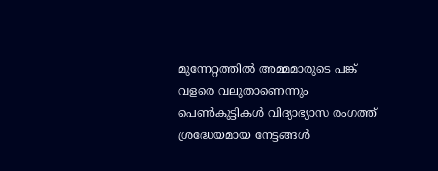മുന്നേറ്റത്തിൽ അമ്മമാരുടെ പങ്ക് വളരെ വലുതാണെന്നും പെൺകുട്ടികൾ വിദ്യാഭ്യാസ രംഗത്ത് ശ്രദ്ധേയമായ നേട്ടങ്ങൾ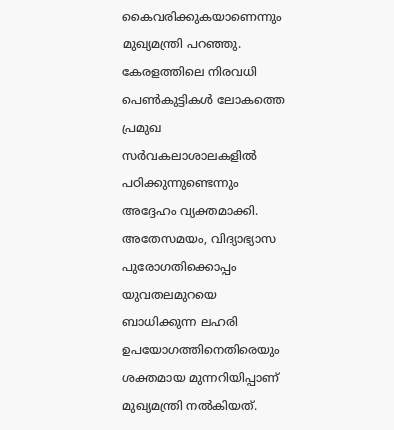കൈവരിക്കുകയാണെന്നും മുഖ്യമന്ത്രി പറഞ്ഞു. കേരളത്തിലെ നിരവധി പെൺകുട്ടികൾ ലോകത്തെ പ്രമുഖ സർവകലാശാലകളിൽ പഠിക്കുന്നുണ്ടെന്നും അദ്ദേഹം വ്യക്തമാക്കി.
അതേസമയം, വിദ്യാഭ്യാസ പുരോഗതിക്കൊപ്പം യുവതലമുറയെ ബാധിക്കുന്ന ലഹരി ഉപയോഗത്തിനെതിരെയും ശക്തമായ മുന്നറിയിപ്പാണ് മുഖ്യമന്ത്രി നൽകിയത്.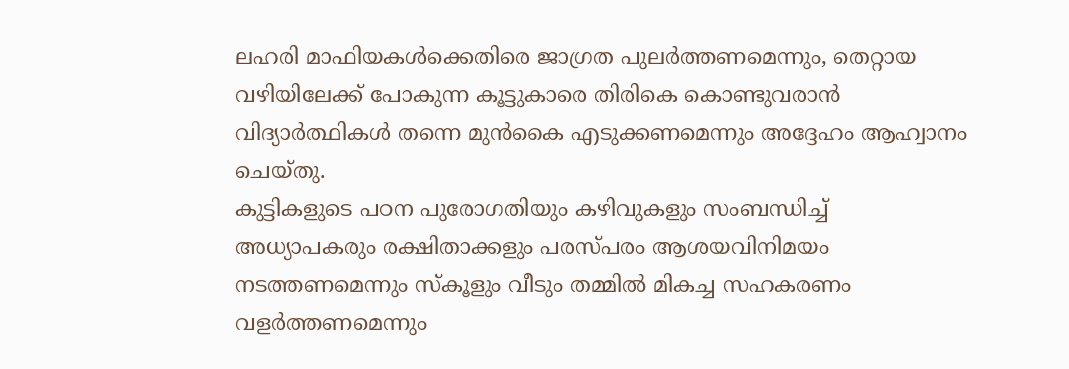ലഹരി മാഫിയകൾക്കെതിരെ ജാഗ്രത പുലർത്തണമെന്നും, തെറ്റായ വഴിയിലേക്ക് പോകുന്ന കൂട്ടുകാരെ തിരികെ കൊണ്ടുവരാൻ വിദ്യാർത്ഥികൾ തന്നെ മുൻകൈ എടുക്കണമെന്നും അദ്ദേഹം ആഹ്വാനം ചെയ്തു.
കുട്ടികളുടെ പഠന പുരോഗതിയും കഴിവുകളും സംബന്ധിച്ച് അധ്യാപകരും രക്ഷിതാക്കളും പരസ്പരം ആശയവിനിമയം നടത്തണമെന്നും സ്കൂളും വീടും തമ്മിൽ മികച്ച സഹകരണം വളർത്തണമെന്നും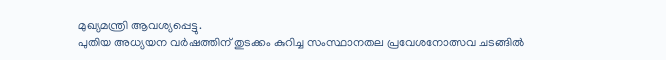മുഖ്യമന്ത്രി ആവശ്യപ്പെട്ടു.
പുതിയ അധ്യയന വർഷത്തിന് തുടക്കം കുറിച്ച സംസ്ഥാനതല പ്രവേശനോത്സവ ചടങ്ങിൽ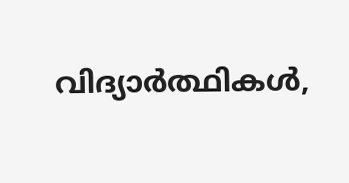വിദ്യാർത്ഥികൾ,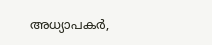അധ്യാപകർ,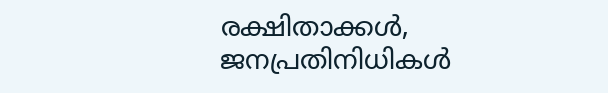രക്ഷിതാക്കൾ, ജനപ്രതിനിധികൾ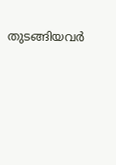തുടങ്ങിയവർ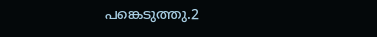പങ്കെടുത്തു.2